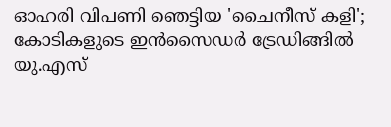ഓഹരി വിപണി ഞെട്ടിയ 'ചൈനീസ് കളി'; കോടികളുടെ ഇന്‍സൈഡര്‍ ട്രേഡിങ്ങില്‍ യു.എസ്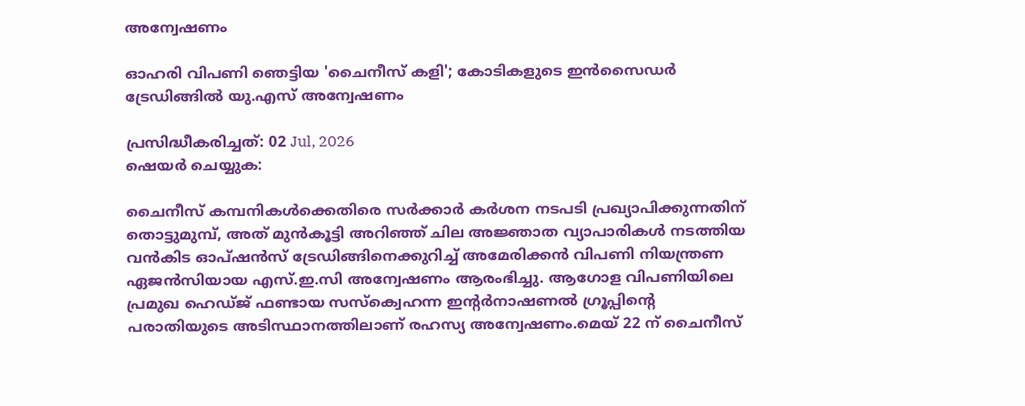അന്വേഷണം

ഓഹരി വിപണി ഞെട്ടിയ 'ചൈനീസ് കളി'; കോടികളുടെ ഇന്‍സൈഡര്‍ ട്രേഡിങ്ങില്‍ യു.എസ് അന്വേഷണം

പ്രസിദ്ധീകരിച്ചത്: 02 Jul, 2026
ഷെയർ ചെയ്യുക:

ചൈനീസ് കമ്പനികള്‍ക്കെതിരെ സര്‍ക്കാര്‍ കര്‍ശന നടപടി പ്രഖ്യാപിക്കുന്നതിന് തൊട്ടുമുമ്പ്, അത് മുന്‍കൂട്ടി അറിഞ്ഞ് ചില അജ്ഞാത വ്യാപാരികള്‍ നടത്തിയ വന്‍കിട ഓപ്ഷന്‍സ് ട്രേഡിങ്ങിനെക്കുറിച്ച് അമേരിക്കന്‍ വിപണി നിയന്ത്രണ ഏജന്‍സിയായ എസ്.ഇ.സി അന്വേഷണം ആരംഭിച്ചു. ആഗോള വിപണിയിലെ പ്രമുഖ ഹെഡ്ജ് ഫണ്ടായ സസ്‌ക്വെഹന്ന ഇന്റര്‍നാഷണല്‍ ഗ്രൂപ്പിന്റെ പരാതിയുടെ അടിസ്ഥാനത്തിലാണ് രഹസ്യ അന്വേഷണം.മെയ് 22 ന് ചൈനീസ്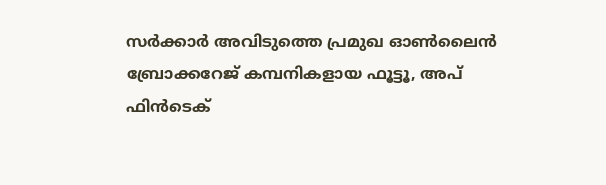സര്‍ക്കാര്‍ അവിടുത്തെ പ്രമുഖ ഓണ്‍ലൈന്‍ ബ്രോക്കറേജ് കമ്പനികളായ ഫൂട്ടൂ, അപ് ഫിന്‍ടെക്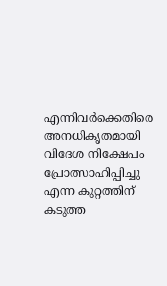എന്നിവര്‍ക്കെതിരെ അനധികൃതമായി വിദേശ നിക്ഷേപം പ്രോത്സാഹിപ്പിച്ചു എന്ന കുറ്റത്തിന് കടുത്ത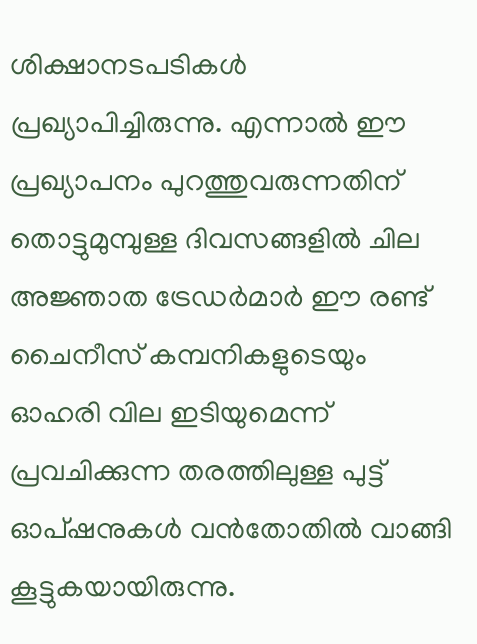ശിക്ഷാനടപടികള്‍ പ്രഖ്യാപിച്ചിരുന്നു. എന്നാല്‍ ഈ പ്രഖ്യാപനം പുറത്തുവരുന്നതിന് തൊട്ടുമുമ്പുള്ള ദിവസങ്ങളില്‍ ചില അജ്ഞാത ട്രേഡര്‍മാര്‍ ഈ രണ്ട് ചൈനീസ് കമ്പനികളുടെയും ഓഹരി വില ഇടിയുമെന്ന് പ്രവചിക്കുന്ന തരത്തിലുള്ള പുട്ട് ഓപ്ഷനുകള്‍ വന്‍തോതില്‍ വാങ്ങി കൂട്ടുകയായിരുന്നു.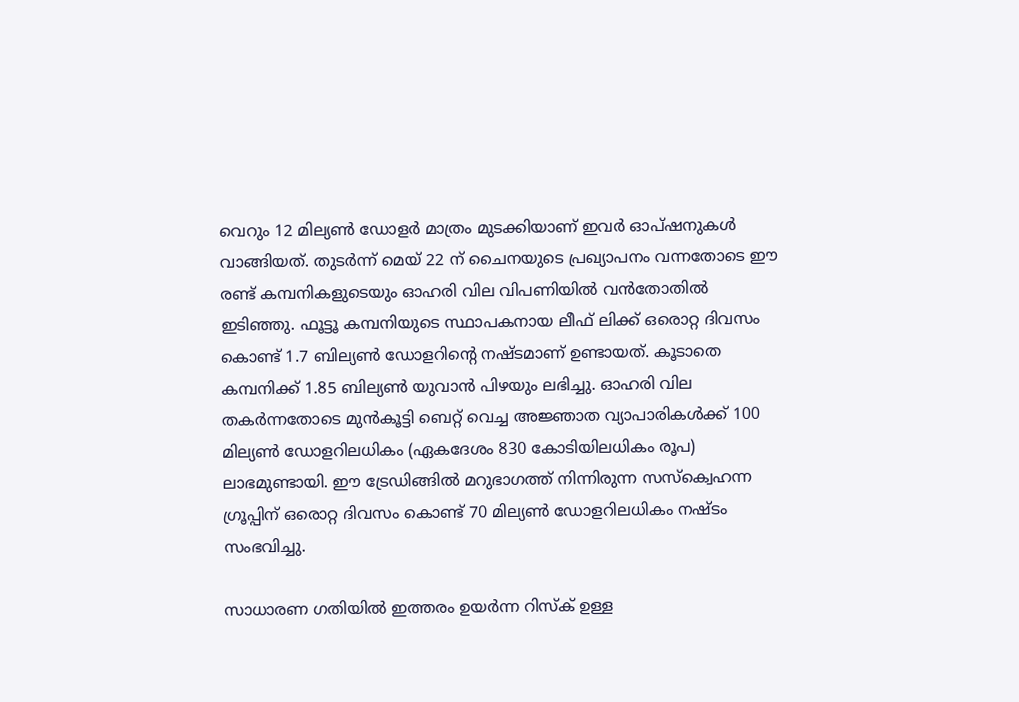വെറും 12 മില്യണ്‍ ഡോളര്‍ മാത്രം മുടക്കിയാണ് ഇവര്‍ ഓപ്ഷനുകള്‍ വാങ്ങിയത്. തുടര്‍ന്ന് മെയ് 22 ന് ചൈനയുടെ പ്രഖ്യാപനം വന്നതോടെ ഈ രണ്ട് കമ്പനികളുടെയും ഓഹരി വില വിപണിയില്‍ വന്‍തോതില്‍ ഇടിഞ്ഞു. ഫൂട്ടൂ കമ്പനിയുടെ സ്ഥാപകനായ ലീഫ് ലിക്ക് ഒരൊറ്റ ദിവസം കൊണ്ട് 1.7 ബില്യണ്‍ ഡോളറിന്റെ നഷ്ടമാണ് ഉണ്ടായത്. കൂടാതെ കമ്പനിക്ക് 1.85 ബില്യണ്‍ യുവാന്‍ പിഴയും ലഭിച്ചു. ഓഹരി വില തകര്‍ന്നതോടെ മുന്‍കൂട്ടി ബെറ്റ് വെച്ച അജ്ഞാത വ്യാപാരികള്‍ക്ക് 100 മില്യണ്‍ ഡോളറിലധികം (ഏകദേശം 830 കോടിയിലധികം രൂപ) ലാഭമുണ്ടായി. ഈ ട്രേഡിങ്ങില്‍ മറുഭാഗത്ത് നിന്നിരുന്ന സസ്‌ക്വെഹന്ന ഗ്രൂപ്പിന് ഒരൊറ്റ ദിവസം കൊണ്ട് 70 മില്യണ്‍ ഡോളറിലധികം നഷ്ടം സംഭവിച്ചു.

സാധാരണ ഗതിയില്‍ ഇത്തരം ഉയര്‍ന്ന റിസ്‌ക് ഉള്ള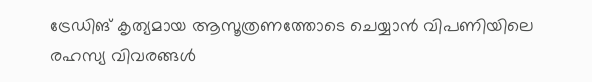ട്രേഡിങ് കൃത്യമായ ആസൂത്രണത്തോടെ ചെയ്യാന്‍ വിപണിയിലെ രഹസ്യ വിവരങ്ങള്‍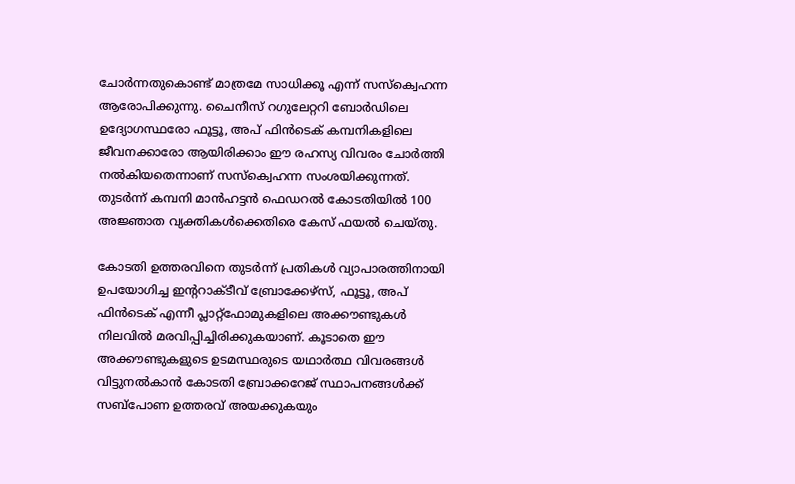ചോര്‍ന്നതുകൊണ്ട് മാത്രമേ സാധിക്കൂ എന്ന് സസ്‌ക്വെഹന്ന ആരോപിക്കുന്നു. ചൈനീസ് റഗുലേറ്ററി ബോര്‍ഡിലെ ഉദ്യോഗസ്ഥരോ ഫൂട്ടൂ, അപ് ഫിന്‍ടെക് കമ്പനികളിലെ ജീവനക്കാരോ ആയിരിക്കാം ഈ രഹസ്യ വിവരം ചോര്‍ത്തി നല്‍കിയതെന്നാണ് സസ്‌ക്വെഹന്ന സംശയിക്കുന്നത്. തുടര്‍ന്ന് കമ്പനി മാന്‍ഹട്ടന്‍ ഫെഡറല്‍ കോടതിയില്‍ 100 അജ്ഞാത വ്യക്തികള്‍ക്കെതിരെ കേസ് ഫയല്‍ ചെയ്തു.

കോടതി ഉത്തരവിനെ തുടര്‍ന്ന് പ്രതികള്‍ വ്യാപാരത്തിനായി ഉപയോഗിച്ച ഇന്ററാക്ടീവ് ബ്രോക്കേഴ്‌സ്, ഫൂട്ടൂ, അപ് ഫിന്‍ടെക് എന്നീ പ്ലാറ്റ്ഫോമുകളിലെ അക്കൗണ്ടുകള്‍ നിലവില്‍ മരവിപ്പിച്ചിരിക്കുകയാണ്. കൂടാതെ ഈ അക്കൗണ്ടുകളുടെ ഉടമസ്ഥരുടെ യഥാര്‍ത്ഥ വിവരങ്ങള്‍ വിട്ടുനല്‍കാന്‍ കോടതി ബ്രോക്കറേജ് സ്ഥാപനങ്ങള്‍ക്ക് സബ്പോണ ഉത്തരവ് അയക്കുകയും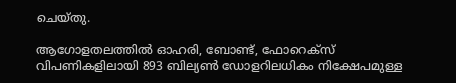ചെയ്തു.

ആഗോളതലത്തില്‍ ഓഹരി, ബോണ്ട്, ഫോറെക്‌സ് വിപണികളിലായി 893 ബില്യണ്‍ ഡോളറിലധികം നിക്ഷേപമുള്ള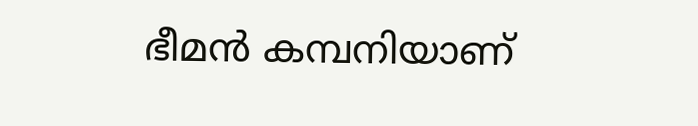ഭീമന്‍ കമ്പനിയാണ്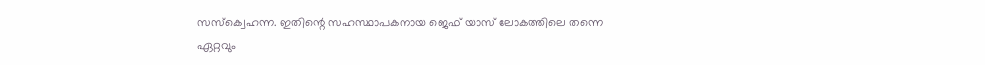സസ്‌ക്വെഹന്ന. ഇതിന്റെ സഹസ്ഥാപകനായ ജെഫ് യാസ് ലോകത്തിലെ തന്നെ ഏറ്റവും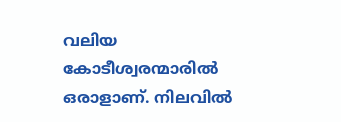വലിയ കോടീശ്വരന്മാരില്‍ ഒരാളാണ്. നിലവില്‍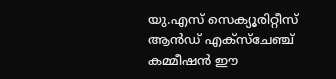യു.എസ് സെക്യൂരിറ്റീസ് ആന്‍ഡ് എക്‌സ്‌ചേഞ്ച് കമ്മീഷന്‍ ഈ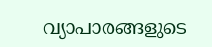വ്യാപാരങ്ങളുടെ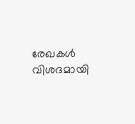രേഖകള്‍ വിശദമായി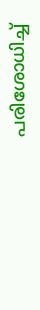പരിശോധിച്ച്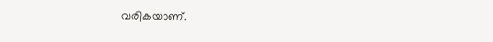വരികയാണ്.